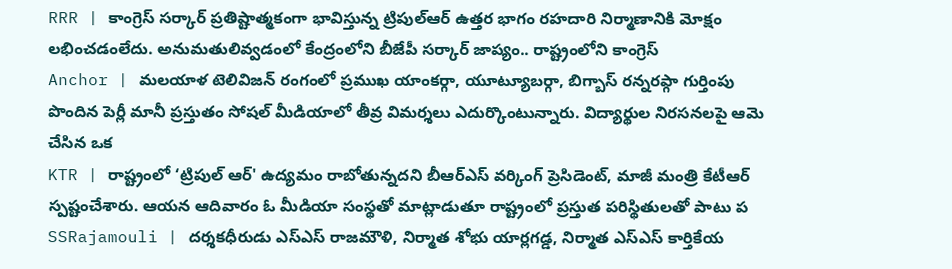RRR | కాంగ్రెస్ సర్కార్ ప్రతిష్టాత్మకంగా భావిస్తున్న ట్రిపుల్ఆర్ ఉత్తర భాగం రహదారి నిర్మాణానికి మోక్షం లభించడంలేదు. అనుమతులివ్వడంలో కేంద్రంలోని బీజేపీ సర్కార్ జాప్యం.. రాష్ట్రంలోని కాంగ్రెస్
Anchor | మలయాళ టెలివిజన్ రంగంలో ప్రముఖ యాంకర్గా, యూట్యూబర్గా, బిగ్బాస్ రన్నరప్గా గుర్తింపు పొందిన పెర్లీ మానీ ప్రస్తుతం సోషల్ మీడియాలో తీవ్ర విమర్శలు ఎదుర్కొంటున్నారు. విద్యార్థుల నిరసనలపై ఆమె చేసిన ఒక
KTR | రాష్ట్రంలో ‘ట్రిపుల్ ఆర్' ఉద్యమం రాబోతున్నదని బీఆర్ఎస్ వర్కింగ్ ప్రెసిడెంట్, మాజీ మంత్రి కేటీఆర్ స్పష్టంచేశారు. ఆయన ఆదివారం ఓ మీడియా సంస్థతో మాట్లాడుతూ రాష్ట్రంలో ప్రస్తుత పరిస్థితులతో పాటు ప
SSRajamouli | దర్శకధీరుడు ఎస్ఎస్ రాజమౌళి, నిర్మాత శోభు యార్లగడ్డ, నిర్మాత ఎస్ఎస్ కార్తికేయ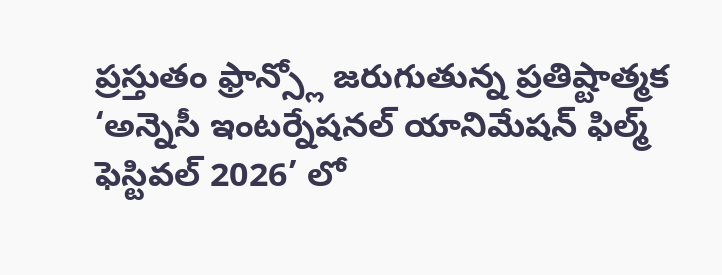ప్రస్తుతం ఫ్రాన్స్లో జరుగుతున్న ప్రతిష్టాత్మక ‘అన్నెసీ ఇంటర్నేషనల్ యానిమేషన్ ఫిల్మ్ ఫెస్టివల్ 2026’ లో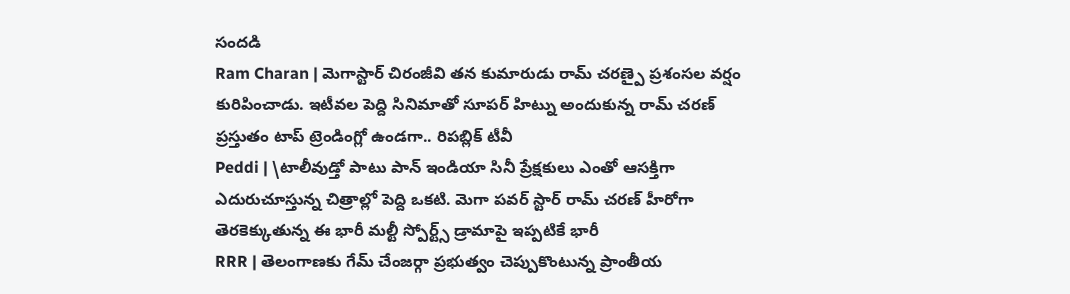సందడి
Ram Charan | మెగాస్టార్ చిరంజీవి తన కుమారుడు రామ్ చరణ్పై ప్రశంసల వర్షం కురిపించాడు. ఇటీవల పెద్ది సినిమాతో సూపర్ హిట్ను అందుకున్న రామ్ చరణ్ ప్రస్తుతం టాప్ ట్రెండింగ్లో ఉండగా.. రిపబ్లిక్ టీవీ
Peddi | \టాలీవుడ్తో పాటు పాన్ ఇండియా సినీ ప్రేక్షకులు ఎంతో ఆసక్తిగా ఎదురుచూస్తున్న చిత్రాల్లో పెద్ది ఒకటి. మెగా పవర్ స్టార్ రామ్ చరణ్ హీరోగా తెరకెక్కుతున్న ఈ భారీ మల్టీ స్పోర్ట్స్ డ్రామాపై ఇప్పటికే భారీ
RRR | తెలంగాణకు గేమ్ చేంజర్గా ప్రభుత్వం చెప్పుకొంటున్న ప్రాంతీయ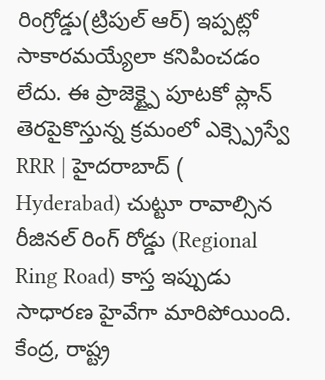రింగ్రోడ్డు(ట్రిపుల్ ఆర్) ఇప్పట్లో సాకారమయ్యేలా కనిపించడం లేదు. ఈ ప్రాజెక్ట్పై పూటకో ప్లాన్ తెరపైకొస్తున్న క్రమంలో ఎక్స్ప్రెస్వే
RRR | హైదరాబాద్ ( Hyderabad) చుట్టూ రావాల్సిన రీజినల్ రింగ్ రోడ్డు (Regional Ring Road) కాస్త ఇప్పుడు సాధారణ హైవేగా మారిపోయింది. కేంద్ర, రాష్ట్ర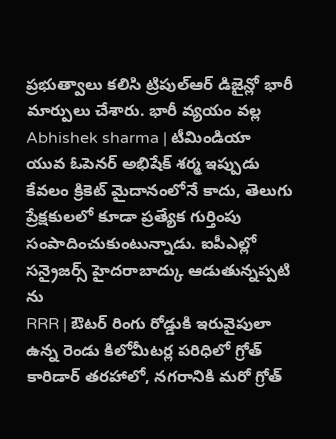ప్రభుత్వాలు కలిసి ట్రిపుల్ఆర్ డిజైన్లో భారీ మార్పులు చేశారు. భారీ వ్యయం వల్ల
Abhishek sharma | టీమిండియా యువ ఓపెనర్ అభిషేక్ శర్మ ఇప్పుడు కేవలం క్రికెట్ మైదానంలోనే కాదు, తెలుగు ప్రేక్షకులలో కూడా ప్రత్యేక గుర్తింపు సంపాదించుకుంటున్నాడు. ఐపీఎల్లో సన్రైజర్స్ హైదరాబాద్కు ఆడుతున్నప్పటి ను
RRR | ఔటర్ రింగు రోడ్డుకి ఇరువైపులా ఉన్న రెండు కిలోమీటర్ల పరిధిలో గ్రోత్ కారిడార్ తరహాలో, నగరానికి మరో గ్రోత్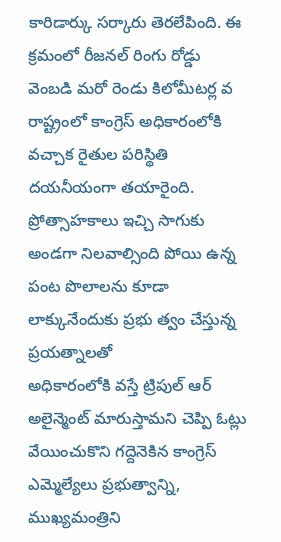కారిడార్కు సర్కారు తెరలేపింది. ఈ క్రమంలో రీజనల్ రింగు రోడ్డు వెంబడి మరో రెండు కిలోమీటర్ల వ
రాష్ట్రంలో కాంగ్రెస్ అధికారంలోకి వచ్చాక రైతుల పరిస్థితి దయనీయంగా తయారైంది. ప్రోత్సాహకాలు ఇచ్చి సాగుకు అండగా నిలవాల్సింది పోయి ఉన్న పంట పొలాలను కూడా లాక్కునేందుకు ప్రభు త్వం చేస్తున్న ప్రయత్నాలతో
అధికారంలోకి వస్తే ట్రిపుల్ ఆర్ అలైన్మెంట్ మారుస్తామని చెప్పి ఓట్లు వేయించుకొని గద్దెనెకిన కాంగ్రెస్ ఎమ్మెల్యేలు ప్రభుత్వాన్ని, ముఖ్యమంత్రిని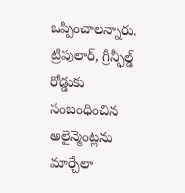ఒప్పించాలన్నారు.
ట్రిపులార్, గ్రీన్ఫీల్డ్ రోడ్డుకు సంబంధించిన అలైన్మెంట్లను మార్చేలా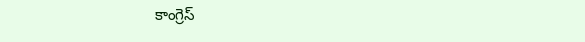కాంగ్రెస్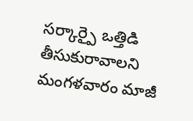సర్కార్పై ఒత్తిడి తీసుకురావాలని మంగళవారం మాజీ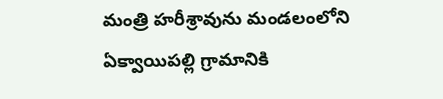మంత్రి హరీశ్రావును మండలంలోని ఏక్వాయిపల్లి గ్రామానికి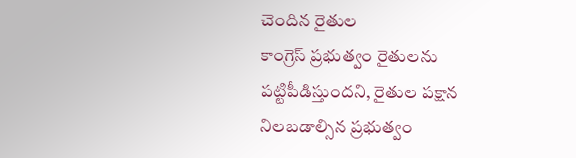చెందిన రైతుల
కాంగ్రెస్ ప్రభుత్వం రైతులను పట్టిపీడిస్తుందని, రైతుల పక్షాన నిలబడాల్సిన ప్రభుత్వం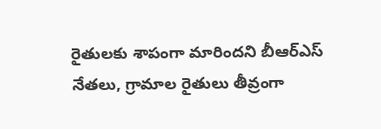రైతులకు శాపంగా మారిందని బీఆర్ఎస్ నేతలు, గ్రామాల రైతులు తీవ్రంగా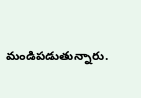మండిపడుతున్నారు.